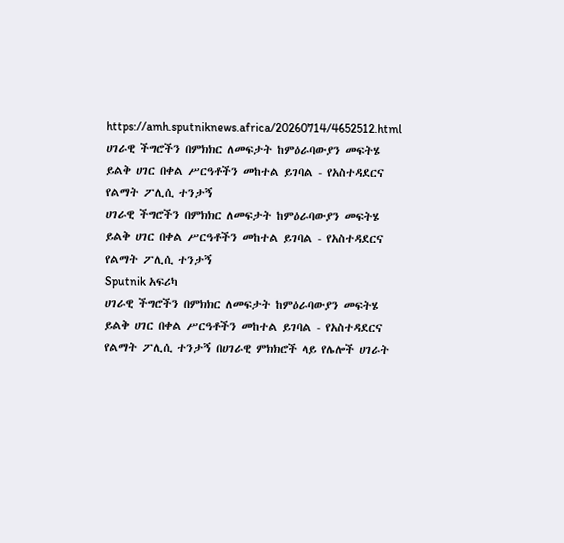https://amh.sputniknews.africa/20260714/4652512.html
ሀገራዊ ችግሮችን በምክክር ለመፍታት ከምዕራባውያን መፍትሄ ይልቅ ሀገር በቀል ሥርዓቶችን መከተል ይገባል - የአስተዳደርና የልማት ፖሊሲ ተንታኝ
ሀገራዊ ችግሮችን በምክክር ለመፍታት ከምዕራባውያን መፍትሄ ይልቅ ሀገር በቀል ሥርዓቶችን መከተል ይገባል - የአስተዳደርና የልማት ፖሊሲ ተንታኝ
Sputnik አፍሪካ
ሀገራዊ ችግሮችን በምክክር ለመፍታት ከምዕራባውያን መፍትሄ ይልቅ ሀገር በቀል ሥርዓቶችን መከተል ይገባል - የአስተዳደርና የልማት ፖሊሲ ተንታኝ በሀገራዊ ምክክሮች ላይ የሌሎች ሀገራት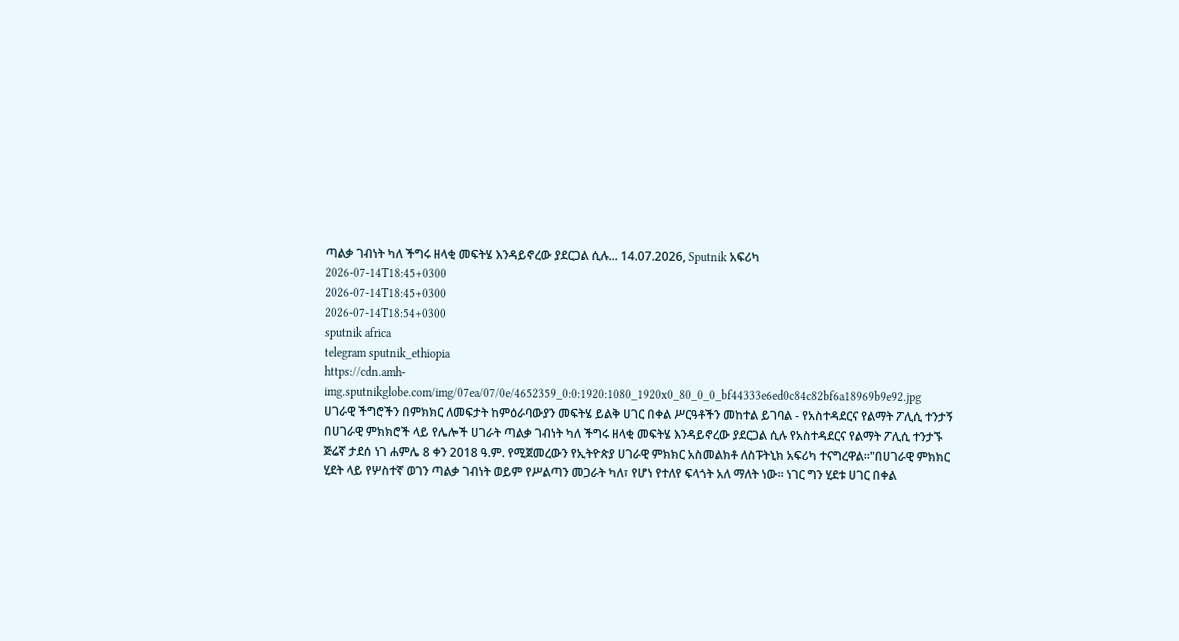ጣልቃ ገብነት ካለ ችግሩ ዘላቂ መፍትሄ እንዳይኖረው ያደርጋል ሲሉ... 14.07.2026, Sputnik አፍሪካ
2026-07-14T18:45+0300
2026-07-14T18:45+0300
2026-07-14T18:54+0300
sputnik africa
telegram sputnik_ethiopia
https://cdn.amh-img.sputnikglobe.com/img/07ea/07/0e/4652359_0:0:1920:1080_1920x0_80_0_0_bf44333e6ed0c84c82bf6a18969b9e92.jpg
ሀገራዊ ችግሮችን በምክክር ለመፍታት ከምዕራባውያን መፍትሄ ይልቅ ሀገር በቀል ሥርዓቶችን መከተል ይገባል - የአስተዳደርና የልማት ፖሊሲ ተንታኝ በሀገራዊ ምክክሮች ላይ የሌሎች ሀገራት ጣልቃ ገብነት ካለ ችግሩ ዘላቂ መፍትሄ እንዳይኖረው ያደርጋል ሲሉ የአስተዳደርና የልማት ፖሊሲ ተንታኙ ጅሬኛ ታደሰ ነገ ሐምሌ 8 ቀን 2018 ዓ.ም. የሚጀመረውን የኢትዮጵያ ሀገራዊ ምክክር አስመልክቶ ለስፑትኒክ አፍሪካ ተናግረዋል።"በሀገራዊ ምክክር ሂደት ላይ የሦስተኛ ወገን ጣልቃ ገብነት ወይም የሥልጣን መጋራት ካለ፣ የሆነ የተለየ ፍላጎት አለ ማለት ነው። ነገር ግን ሂደቱ ሀገር በቀል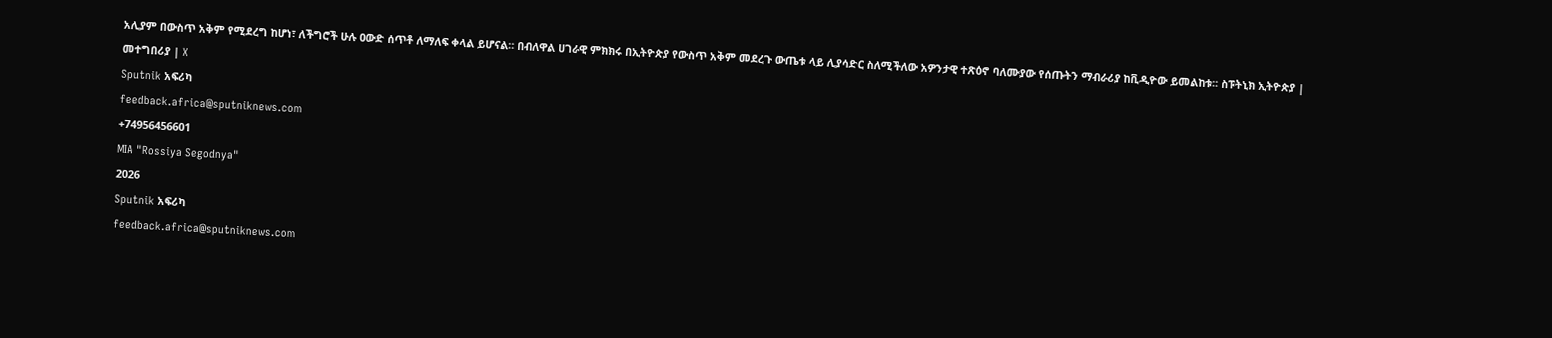አሊያም በውስጥ አቅም የሚደረግ ከሆነ፣ ለችግሮች ሁሉ ዐውድ ሰጥቶ ለማለፍ ቀላል ይሆናል። በብለዋል ሀገራዊ ምክክሩ በኢትዮጵያ የውስጥ አቅም መደረጉ ውጤቱ ላይ ሊያሳድር ስለሚችለው አዎንታዊ ተጽዕኖ ባለሙያው የሰጡትን ማብራሪያ ከቪዲዮው ይመልከቱ፡፡ ስፑትኒክ ኢትዮጵያ | መተግበሪያ | X
Sputnik አፍሪካ
feedback.africa@sputniknews.com
+74956456601
MIA "Rossiya Segodnya"
2026
Sputnik አፍሪካ
feedback.africa@sputniknews.com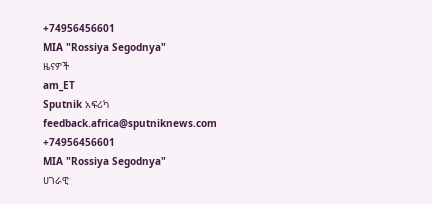+74956456601
MIA "Rossiya Segodnya"
ዜናዎች
am_ET
Sputnik አፍሪካ
feedback.africa@sputniknews.com
+74956456601
MIA "Rossiya Segodnya"
ሀገራዊ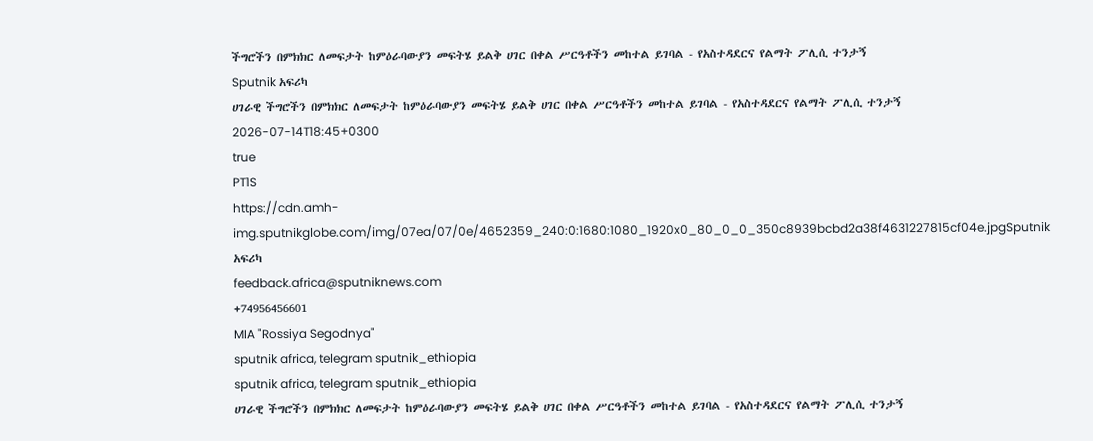ችግሮችን በምክክር ለመፍታት ከምዕራባውያን መፍትሄ ይልቅ ሀገር በቀል ሥርዓቶችን መከተል ይገባል - የአስተዳደርና የልማት ፖሊሲ ተንታኝ
Sputnik አፍሪካ
ሀገራዊ ችግሮችን በምክክር ለመፍታት ከምዕራባውያን መፍትሄ ይልቅ ሀገር በቀል ሥርዓቶችን መከተል ይገባል - የአስተዳደርና የልማት ፖሊሲ ተንታኝ
2026-07-14T18:45+0300
true
PT1S
https://cdn.amh-img.sputnikglobe.com/img/07ea/07/0e/4652359_240:0:1680:1080_1920x0_80_0_0_350c8939bcbd2a38f4631227815cf04e.jpgSputnik አፍሪካ
feedback.africa@sputniknews.com
+74956456601
MIA "Rossiya Segodnya"
sputnik africa, telegram sputnik_ethiopia
sputnik africa, telegram sputnik_ethiopia
ሀገራዊ ችግሮችን በምክክር ለመፍታት ከምዕራባውያን መፍትሄ ይልቅ ሀገር በቀል ሥርዓቶችን መከተል ይገባል - የአስተዳደርና የልማት ፖሊሲ ተንታኝ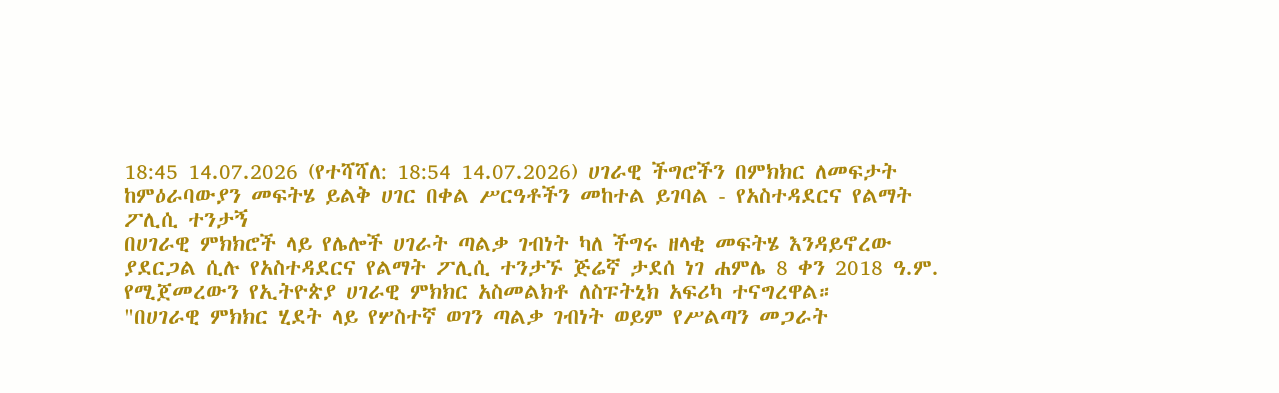18:45 14.07.2026 (የተሻሻለ: 18:54 14.07.2026) ሀገራዊ ችግሮችን በምክክር ለመፍታት ከምዕራባውያን መፍትሄ ይልቅ ሀገር በቀል ሥርዓቶችን መከተል ይገባል - የአስተዳደርና የልማት ፖሊሲ ተንታኝ
በሀገራዊ ምክክሮች ላይ የሌሎች ሀገራት ጣልቃ ገብነት ካለ ችግሩ ዘላቂ መፍትሄ እንዳይኖረው ያደርጋል ሲሉ የአስተዳደርና የልማት ፖሊሲ ተንታኙ ጅሬኛ ታደሰ ነገ ሐምሌ 8 ቀን 2018 ዓ.ም. የሚጀመረውን የኢትዮጵያ ሀገራዊ ምክክር አስመልክቶ ለስፑትኒክ አፍሪካ ተናግረዋል።
"በሀገራዊ ምክክር ሂደት ላይ የሦስተኛ ወገን ጣልቃ ገብነት ወይም የሥልጣን መጋራት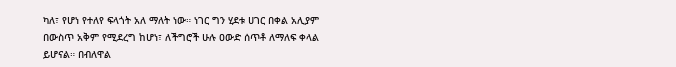ካለ፣ የሆነ የተለየ ፍላጎት አለ ማለት ነው። ነገር ግን ሂደቱ ሀገር በቀል አሊያም በውስጥ አቅም የሚደረግ ከሆነ፣ ለችግሮች ሁሉ ዐውድ ሰጥቶ ለማለፍ ቀላል ይሆናል። በብለዋል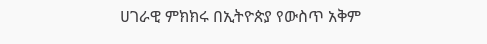ሀገራዊ ምክክሩ በኢትዮጵያ የውስጥ አቅም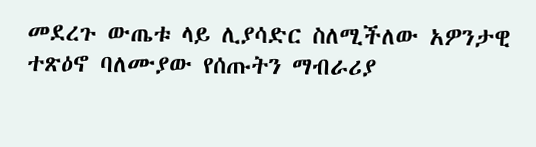መደረጉ ውጤቱ ላይ ሊያሳድር ስለሚችለው አዎንታዊ ተጽዕኖ ባለሙያው የሰጡትን ማብራሪያ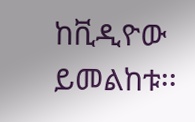ከቪዲዮው ይመልከቱ፡፡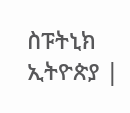ስፑትኒክ ኢትዮጵያ |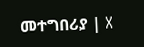መተግበሪያ | X